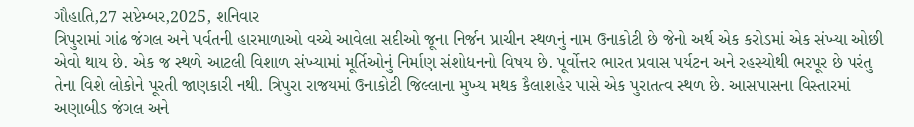ગૌહાતિ,27 સપ્ટેમ્બર,2025, શનિવાર
ત્રિપુરામાં ગાંઢ જંગલ અને પર્વતની હારમાળાઓ વચ્ચે આવેલા સદીઓ જૂના નિર્જન પ્રાચીન સ્થળનું નામ ઉનાકોટી છે જેનો અર્થ એક કરોડમાં એક સંખ્યા ઓછી એવો થાય છે. એક જ સ્થળે આટલી વિશાળ સંખ્યામાં મૂર્તિઓનું નિર્માણ સંશોધનનો વિષય છે. પૂર્વોત્તર ભારત પ્રવાસ પર્યટન અને રહસ્યોથી ભરપૂર છે પરંતુ તેના વિશે લોકોને પૂરતી જાણકારી નથી. ત્રિપુરા રાજયમાં ઉનાકોટી જિલ્લાના મુખ્ય મથક કૈલાશહેર પાસે એક પુરાતત્વ સ્થળ છે. આસપાસના વિસ્તારમાં અણાબીડ જંગલ અને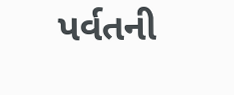પર્વતની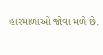હારમાળાઓ જોવા મળે છે.